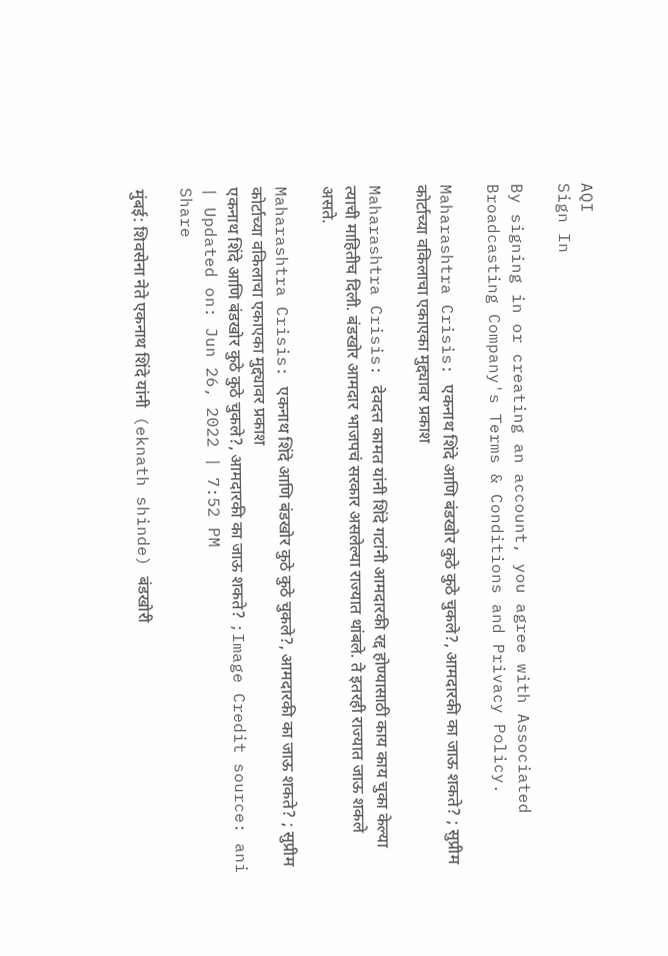AQI
Sign In

By signing in or creating an account, you agree with Associated Broadcasting Company's Terms & Conditions and Privacy Policy.

Maharashtra Crisis: एकनाथ शिंदे आणि बंडखोर कुठे कुठे चुकले?, आमदारकी का जाऊ शकते? ; सुप्रीम कोर्टाच्या वकिलाचा एकाएका मुद्द्यावर प्रकाश

Maharashtra Crisis: देवदत्त कामत यांनी शिंदे गटांनी आमदारकी रद्द होण्यासाठी काय काय चुका केल्या त्याची माहितीच दिली. बंडखोर आमदार भाजपचं सरकार असलेल्या राज्यात थांबले. ते इतरही राज्यात जाऊ शकले असते.

Maharashtra Crisis: एकनाथ शिंदे आणि बंडखोर कुठे कुठे चुकले?, आमदारकी का जाऊ शकते? ; सुप्रीम कोर्टाच्या वकिलाचा एकाएका मुद्द्यावर प्रकाश
एकनाथ शिंदे आणि बंडखोर कुठे कुठे चुकले?, आमदारकी का जाऊ शकते? ;Image Credit source: ani
| Updated on: Jun 26, 2022 | 7:52 PM
Share

मुंबई: शिवसेना नेते एकनाथ शिंदे यांनी  (eknath shinde) बंडखोरी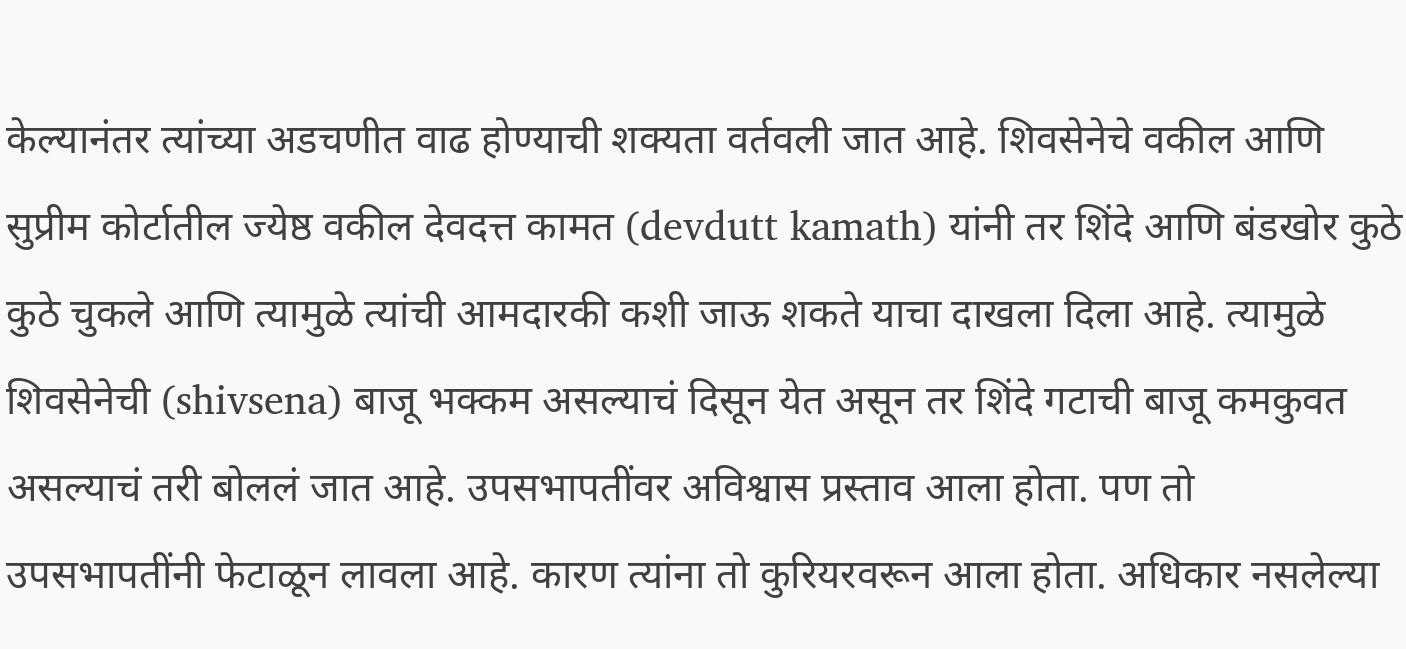केल्यानंतर त्यांच्या अडचणीत वाढ होण्याची शक्यता वर्तवली जात आहे. शिवसेनेचे वकील आणि सुप्रीम कोर्टातील ज्येष्ठ वकील देवदत्त कामत (devdutt kamath) यांनी तर शिंदे आणि बंडखोर कुठे कुठे चुकले आणि त्यामुळे त्यांची आमदारकी कशी जाऊ शकते याचा दाखला दिला आहे. त्यामुळे शिवसेनेची (shivsena) बाजू भक्कम असल्याचं दिसून येत असून तर शिंदे गटाची बाजू कमकुवत असल्याचं तरी बोललं जात आहे. उपसभापतींवर अविश्वास प्रस्ताव आला होता. पण तो उपसभापतींनी फेटाळून लावला आहे. कारण त्यांना तो कुरियरवरून आला होता. अधिकार नसलेल्या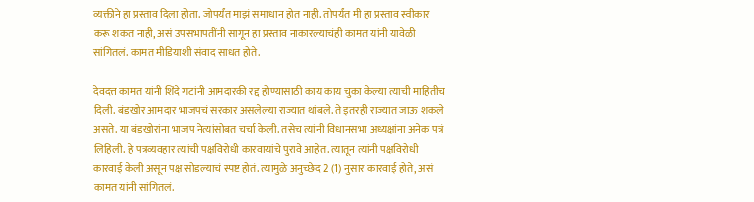व्यक्तीने हा प्रस्ताव दिला होता. जोपर्यंत माझं समाधान होत नाही. तोपर्यंत मी हा प्रस्ताव स्वीकार करू शकत नाही, असं उपसभापतींनी सागून हा प्रस्ताव नाकारल्याचंही कामत यांनी यावेळी सांगितलं. कामत मीडियाशी संवाद साधत होते.

देवदत्त कामत यांनी शिंदे गटांनी आमदारकी रद्द होण्यासाठी काय काय चुका केल्या त्याची माहितीच दिली. बंडखोर आमदार भाजपचं सरकार असलेल्या राज्यात थांबले. ते इतरही राज्यात जाऊ शकले असते. या बंडखोरांना भाजप नेत्यांसोबत चर्चा केली. तसेच त्यांनी विधानसभा अध्यक्षांना अनेक पत्रं लिहिली. हे पत्रव्यवहार त्यांची पक्षविरोधी कारवायांचे पुरावे आहेत. त्यातून त्यांनी पक्षविरोधी कारवाई केली असून पक्ष सोडल्याचं स्पष्ट होतं. त्यामुळे अनुच्छेद 2 (1) नुसार कारवाई होते, असं कामत यांनी सांगितलं.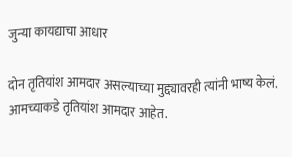जुन्या कायद्याचा आधार

दोन तृतियांश आमदार असल्याच्या मुद्द्यावरही त्यांनी भाष्य केलं. आमच्याकडे तृतियांश आमदार आहेत.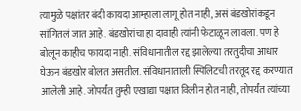त्यामुळे पक्षांतर बंदी कायदा आम्हाला लागू होत नाही, असं बंडखोरांकडून सांगितलं जात आहे. बंडखोरांचा हा दावाही त्यांनी फेटाळून लावला. पण हे बोलून काहीच फायदा नाही. संविधानातील रद्द झालेल्या तरतुदीचा आधार घेऊन बंडखोर बोलत असतील. संविधानाताली स्पिलिटची तरतूद रद्द करण्यात आलेली आहे. जोपर्यंत तुम्ही एखाद्या पक्षात विलीन होत नाही, तोपर्यंत त्यांच्या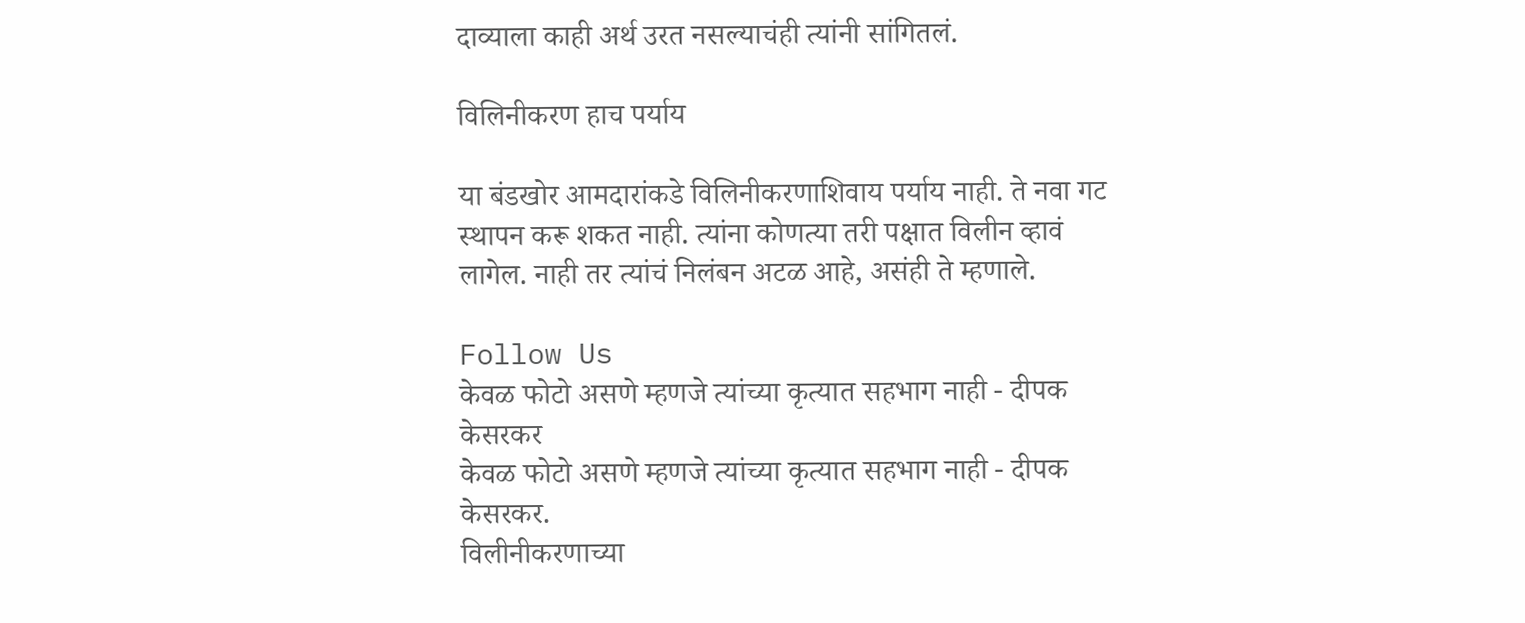दाव्याला काही अर्थ उरत नसल्याचंही त्यांनी सांगितलं.

विलिनीकरण हाच पर्याय

या बंडखोर आमदारांकडे विलिनीकरणाशिवाय पर्याय नाही. ते नवा गट स्थापन करू शकत नाही. त्यांना कोणत्या तरी पक्षात विलीन व्हावं लागेल. नाही तर त्यांचं निलंबन अटळ आहे, असंही ते म्हणाले.

Follow Us
केवळ फोटो असणे म्हणजे त्यांच्या कृत्यात सहभाग नाही - दीपक केसरकर
केवळ फोटो असणे म्हणजे त्यांच्या कृत्यात सहभाग नाही - दीपक केसरकर.
विलीनीकरणाच्या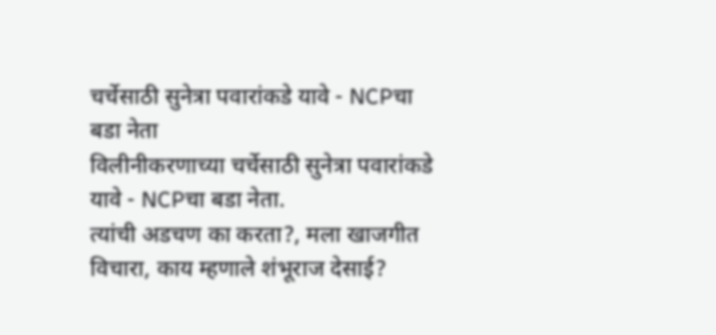चर्चेसाठी सुनेत्रा पवारांकडे यावे - NCPचा बडा नेता
विलीनीकरणाच्या चर्चेसाठी सुनेत्रा पवारांकडे यावे - NCPचा बडा नेता.
त्यांची अडचण का करता?, मला खाजगीत विचारा, काय म्हणाले शंभूराज देसाई?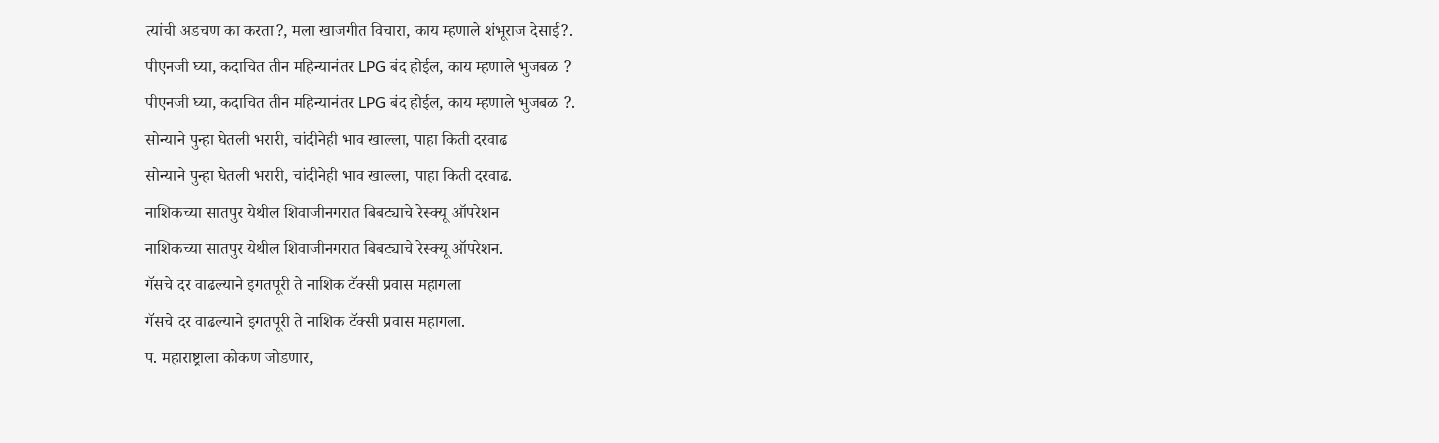त्यांची अडचण का करता?, मला खाजगीत विचारा, काय म्हणाले शंभूराज देसाई?.
पीएनजी घ्या, कदाचित तीन महिन्यानंतर LPG बंद होईल, काय म्हणाले भुजबळ ?
पीएनजी घ्या, कदाचित तीन महिन्यानंतर LPG बंद होईल, काय म्हणाले भुजबळ ?.
सोन्याने पुन्हा घेतली भरारी, चांदीनेही भाव खाल्ला, पाहा किती दरवाढ
सोन्याने पुन्हा घेतली भरारी, चांदीनेही भाव खाल्ला, पाहा किती दरवाढ.
नाशिकच्या सातपुर येथील शिवाजीनगरात बिबट्याचे रेस्क्यू ऑपरेशन
नाशिकच्या सातपुर येथील शिवाजीनगरात बिबट्याचे रेस्क्यू ऑपरेशन.
गॅसचे दर वाढल्याने इगतपूरी ते नाशिक टॅक्सी प्रवास महागला
गॅसचे दर वाढल्याने इगतपूरी ते नाशिक टॅक्सी प्रवास महागला.
प. महाराष्ट्राला कोकण जोडणार,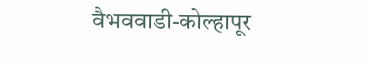वैभववाडी-कोल्हापूर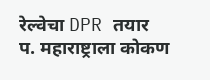रेल्वेचा DPR तयार
प. महाराष्ट्राला कोकण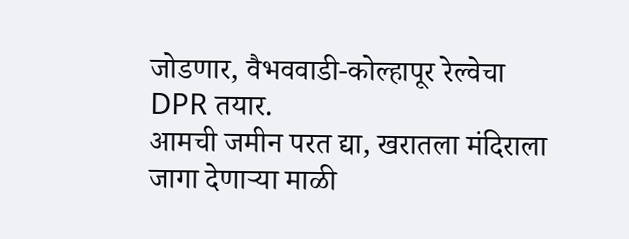जोडणार, वैभववाडी-कोल्हापूर रेल्वेचा DPR तयार.
आमची जमीन परत द्या, खरातला मंदिराला जागा देणाऱ्या माळी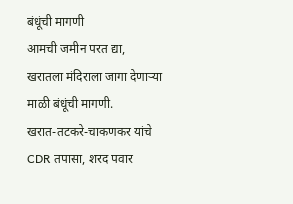बंधूंची मागणी
आमची जमीन परत द्या, खरातला मंदिराला जागा देणाऱ्या माळी बंधूंची मागणी.
खरात-तटकरे-चाकणकर यांचे CDR तपासा, शरद पवार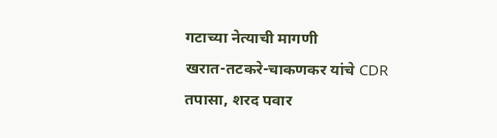गटाच्या नेत्याची मागणी
खरात-तटकरे-चाकणकर यांचे CDR तपासा, शरद पवार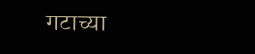गटाच्या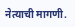नेत्याची मागणी.